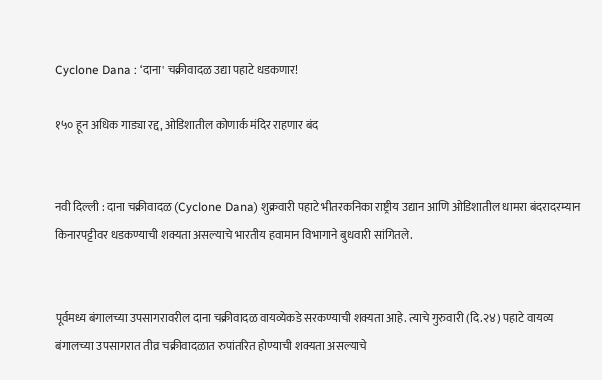Cyclone Dana : ‘दाना' चक्रीवादळ उद्या पहाटे धडकणार!

१५० हून अधिक गाड्या रद्द, ओडिशातील कोणार्क मंदिर राहणार बंद


नवी दिल्ली : दाना चक्रीवादळ (Cyclone Dana) शुक्रवारी पहाटे भीतरकनिका राष्ट्रीय उद्यान आणि ओडिशातील धामरा बंदरादरम्यान किनारपट्टीवर धडकण्याची शक्यता असल्याचे भारतीय हवामान विभागाने बुधवारी सांगितले.


पूर्वमध्य बंगालच्या उपसागरावरील दाना चक्रीवादळ वायव्येकडे सरकण्याची शक्यता आहे. त्याचे गुरुवारी (दि.२४) पहाटे वायव्य बंगालच्या उपसागरात तीव्र चक्रीवादळात रुपांतरित होण्याची शक्यता असल्याचे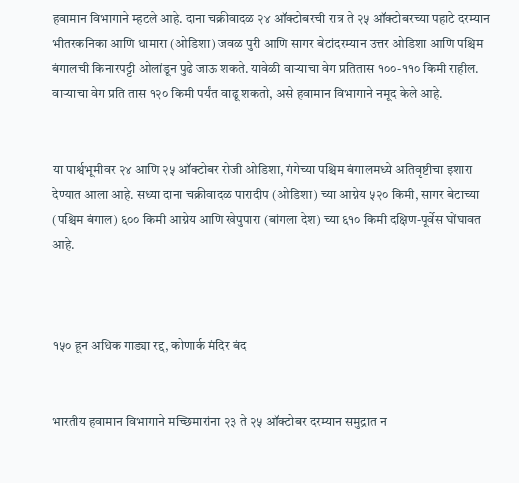हवामान विभागाने म्हटले आहे. दाना चक्रीवादळ २४ ऑक्टोबरची रात्र ते २५ ऑक्टोबरच्या पहाटे दरम्यान भीतरकनिका आणि धामारा (ओडिशा) जवळ पुरी आणि सागर बेटांदरम्यान उत्तर ओडिशा आणि पश्चिम बंगालची किनारपट्टी ओलांडून पुढे जाऊ शकते. यावेळी वाऱ्याचा वेग प्रतितास १००-११० किमी राहील. वाऱ्याचा वेग प्रति तास १२० किमी पर्यंत वाढू शकतो, असे हवामान विभागाने नमूद केले आहे.


या पार्श्वभूमीवर २४ आणि २५ ऑक्टोबर रोजी ओडिशा, गंगेच्या पश्चिम बंगालमध्ये अतिवृष्टीचा इशारा देण्यात आला आहे. सध्या दाना चक्रीवादळ पारादीप (ओडिशा) च्या आग्नेय ५२० किमी, सागर बेटाच्या (पश्चिम बंगाल) ६०० किमी आग्नेय आणि खेपुपारा (बांगला देश) च्या ६१० किमी दक्षिण-पूर्वेस घोंघावत आहे.



१५० हून अधिक गाड्या रद्द, कोणार्क मंदिर बंद


भारतीय हवामान विभागाने मच्छिमारांना २३ ते २५ ऑक्टोबर दरम्यान समुद्रात न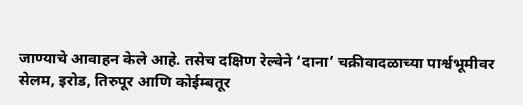जाण्याचे आवाहन केले आहे. तसेच दक्षिण रेल्वेने ‘दाना’ चक्रीवादळाच्या पार्श्वभूमीवर सेलम, इरोड, तिरुपूर आणि कोईम्बतूर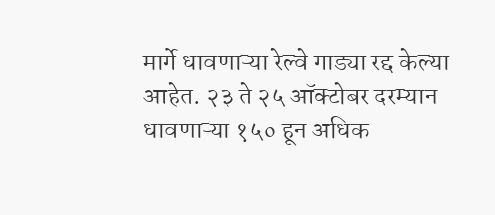मार्गे धावणाऱ्या रेल्वे गाड्या रद्द केल्या आहेत. २३ ते २५ ऑक्टोबर दरम्यान धावणाऱ्या १५० हून अधिक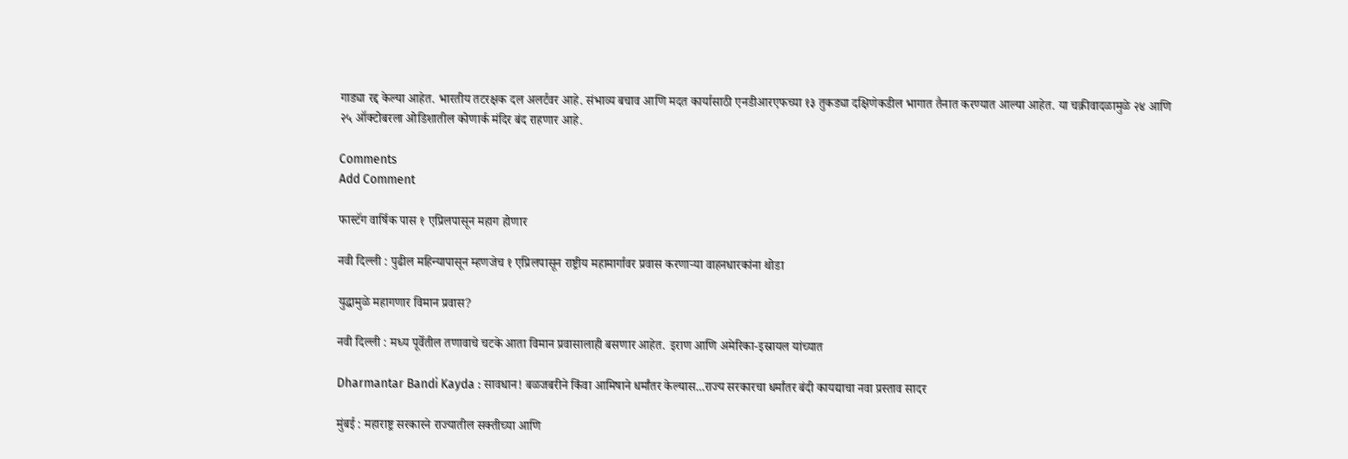गाड्या रद्द केल्या आहेत. भारतीय तटरक्षक दल अलर्टवर आहे. संभाव्य बचाव आणि मदत कार्यासाठी एनडीआरएफच्या १३ तुकड्या दक्षिणेकडील भागात तैनात करण्यात आल्या आहेत. या चक्रीवादळामुळे २४ आणि २५ ऑक्टोबरला ओडिशातील कोणार्क मंदिर बंद राहणार आहे.

Comments
Add Comment

फास्टॅग वार्षिक पास १ एप्रिलपासून महाग होणार

नवी दिल्ली : पुढील महिन्यापासून म्हणजेच १ एप्रिलपासून राष्ट्रीय महामार्गावर प्रवास करणाऱ्या वाहनधारकांना थोडा

युद्धामुळे महागणार विमान प्रवास?

नवी दिल्ली : मध्य पूर्वेतील तणावाचे चटके आता विमान प्रवासालाही बसणार आहेत. इराण आणि अमेरिका-इस्रायल यांच्यात

Dharmantar Bandi Kayda : सावधान! बळजबरीने किंवा आमिषाने धर्मांतर केल्यास...राज्य सरकारचा धर्मांतर बंदी कायद्याचा नवा प्रस्ताव सादर

मुंबई : महाराष्ट्र सरकारने राज्यातील सक्तीच्या आणि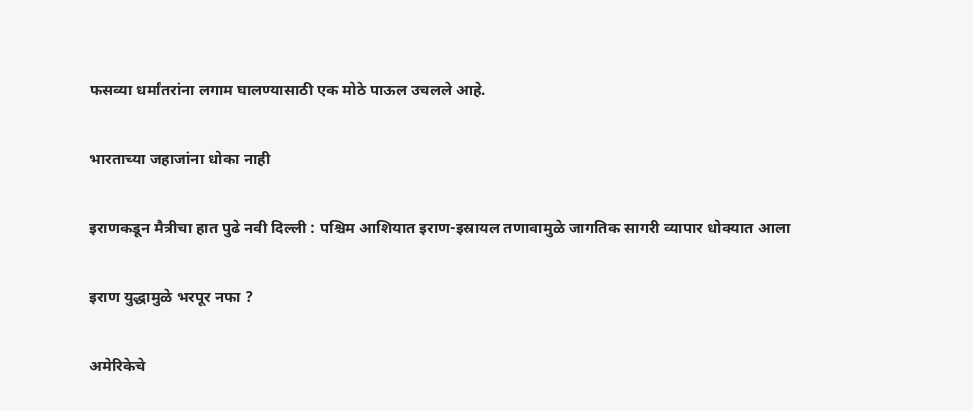फसव्या धर्मांतरांना लगाम घालण्यासाठी एक मोठे पाऊल उचलले आहे.

भारताच्या जहाजांना धोका नाही

इराणकडून मैत्रीचा हात पुढे नवी दिल्ली : पश्चिम आशियात इराण-इस्रायल तणावामुळे जागतिक सागरी व्यापार धोक्यात आला

इराण युद्धामुळे भरपूर नफा ?

अमेरिकेचे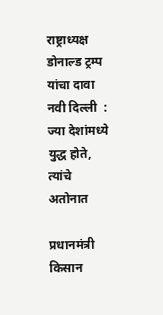राष्ट्राध्यक्ष डोनाल्ड ट्रम्प यांचा दावा नवी दिल्ली  : ज्या देशांमध्ये युद्ध होते, त्यांचे अतोनात

प्रधानमंत्री किसान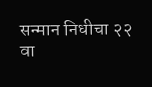सन्मान निधीचा २२ वा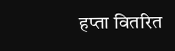हप्ता वितरित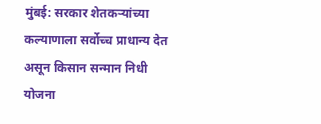मुंबई: सरकार शेतकऱ्यांच्या कल्याणाला सर्वोच्च प्राधान्य देत असून किसान सन्मान निधी योजना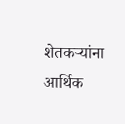शेतकऱ्यांना आर्थिक